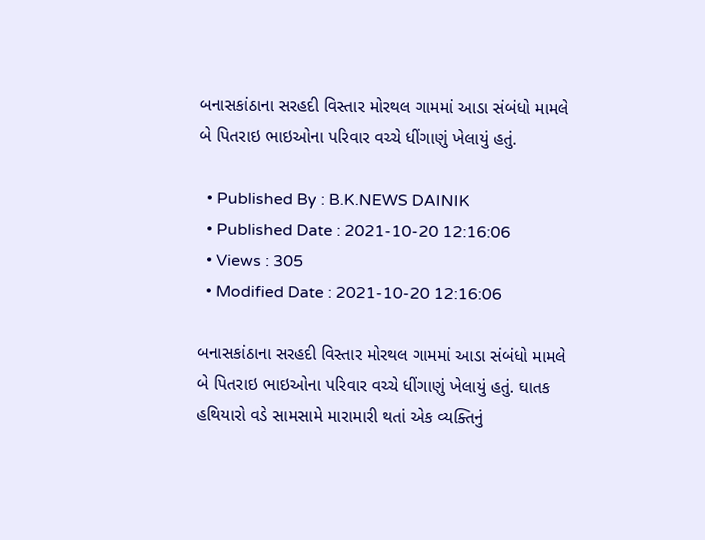બનાસકાંઠાના સરહદી વિસ્તાર મોરથલ ગામમાં આડા સંબંધો મામલે બે પિતરાઇ ભાઇઓના પરિવાર વચ્ચે ધીંગાણું ખેલાયું હતું.

  • Published By : B.K.NEWS DAINIK
  • Published Date : 2021-10-20 12:16:06
  • Views : 305
  • Modified Date : 2021-10-20 12:16:06

બનાસકાંઠાના સરહદી વિસ્તાર મોરથલ ગામમાં આડા સંબંધો મામલે બે પિતરાઇ ભાઇઓના પરિવાર વચ્ચે ધીંગાણું ખેલાયું હતું. ઘાતક હથિયારો વડે સામસામે મારામારી થતાં એક વ્યક્તિનું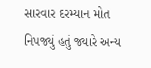સારવાર દરમ્યાન મોત નિપજ્યું હતું જ્યારે અન્ય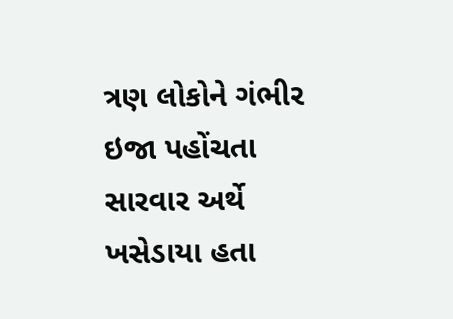ત્રણ લોકોને ગંભીર ઇજા પહોંચતા સારવાર અર્થે ખસેડાયા હતા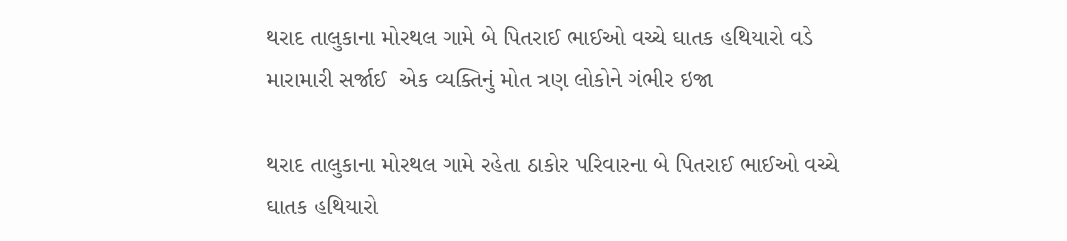થરાદ તાલુકાના મોરથલ ગામે બે પિતરાઈ ભાઈઓ વચ્ચે ઘાતક હથિયારો વડે મારામારી સર્જાઈ  એક વ્યક્તિનું મોત ત્રણ લોકોને ગંભીર ઇજા

થરાદ તાલુકાના મોરથલ ગામે રહેતા ઠાકોર પરિવારના બે પિતરાઈ ભાઈઓ વચ્ચે ઘાતક હથિયારો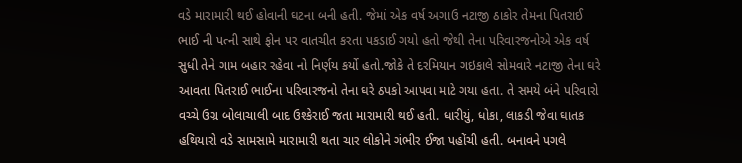વડે મારામારી થઈ હોવાની ઘટના બની હતી. જેમાં એક વર્ષ અગાઉ નટાજી ઠાકોર તેમના પિતરાઈ ભાઈ ની પત્ની સાથે ફોન પર વાતચીત કરતા પકડાઈ ગયો હતો જેથી તેના પરિવારજનોએ એક વર્ષ સુધી તેને ગામ બહાર રહેવા નો નિર્ણય કર્યો હતો.જોકે તે દરમિયાન ગઇકાલે સોમવારે નટાજી તેના ઘરે આવતા પિતરાઈ ભાઈના પરિવારજનો તેના ઘરે ઠપકો આપવા માટે ગયા હતા. તે સમયે બંને પરિવારો વચ્ચે ઉગ્ર બોલાચાલી બાદ ઉશ્કેરાઈ જતા મારામારી થઈ હતી. ધારીયું, ધોકા, લાકડી જેવા ઘાતક હથિયારો વડે સામસામે મારામારી થતા ચાર લોકોને ગંભીર ઈજા પહોંચી હતી. બનાવને પગલે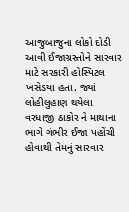આજુબાજુના લોકો દોડી આવી ઈજાગ્રસ્તોને સારવાર માટે સરકારી હોસ્પિટલ ખસેડયા હતા. જ્યાં લોહીલુહાણ થયેલા વરધાજી ઠાકોર ને માથાના ભાગે ગંભીર ઈજા પહોંચી હોવાથી તેમનું સારવાર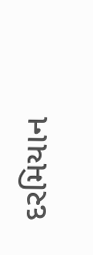દરમિયાન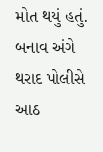મોત થયું હતું. બનાવ અંગે થરાદ પોલીસે આઠ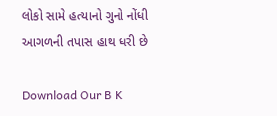લોકો સામે હત્યાનો ગુનો નોંધી આગળની તપાસ હાથ ધરી છે

Download Our B K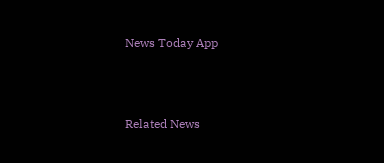News Today App



Related News